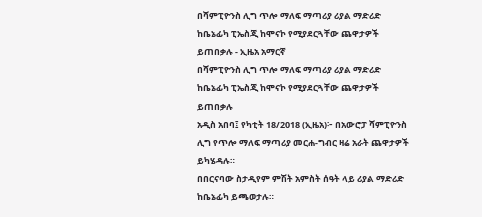በሻምፒዮንስ ሊግ ጥሎ ማለፍ ማጣሪያ ሪያል ማድሪድ ከቤኔፊካ ፒኤስጂ ከሞናኮ የሚያደርጓቸው ጨዋታዎች ይጠበቃሉ - ኢዜአ አማርኛ
በሻምፒዮንስ ሊግ ጥሎ ማለፍ ማጣሪያ ሪያል ማድሪድ ከቤኔፊካ ፒኤስጂ ከሞናኮ የሚያደርጓቸው ጨዋታዎች ይጠበቃሉ
አዲስ አበባ፤ የካቲት 18/2018 (ኢዜአ)፦ በአውሮፓ ሻምፒዮንስ ሊግ የጥሎ ማለፍ ማጣሪያ መርሐ-ግብር ዛሬ አራት ጨዋታዎች ይካሄዳሉ።
በበርናባው ስታዲየም ምሽት አምስት ሰዓት ላይ ሪያል ማድሪድ ከቤኔፊካ ይጫወታሉ።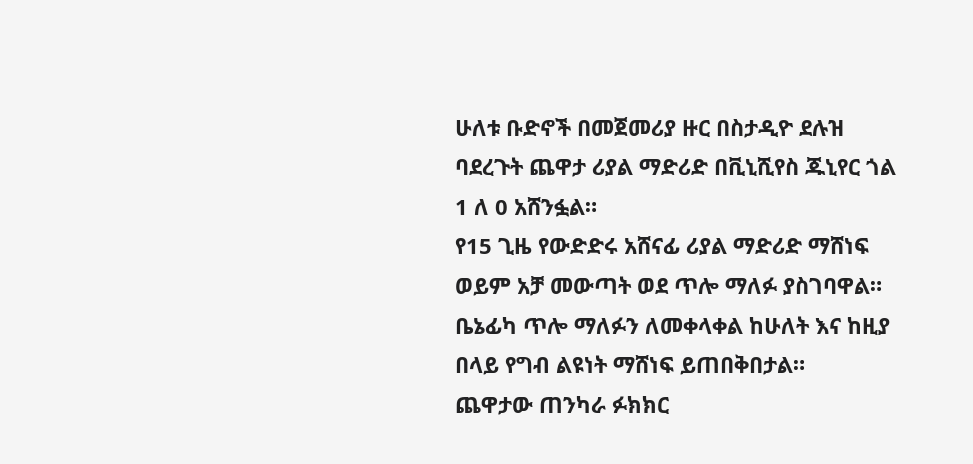ሁለቱ ቡድኖች በመጀመሪያ ዙር በስታዲዮ ደሉዝ ባደረጉት ጨዋታ ሪያል ማድሪድ በቪኒሺየስ ጁኒየር ጎል 1 ለ 0 አሸንፏል።
የ15 ጊዜ የውድድሩ አሸናፊ ሪያል ማድሪድ ማሸነፍ ወይም አቻ መውጣት ወደ ጥሎ ማለፉ ያስገባዋል።
ቤኔፊካ ጥሎ ማለፉን ለመቀላቀል ከሁለት እና ከዚያ በላይ የግብ ልዩነት ማሸነፍ ይጠበቅበታል።
ጨዋታው ጠንካራ ፉክክር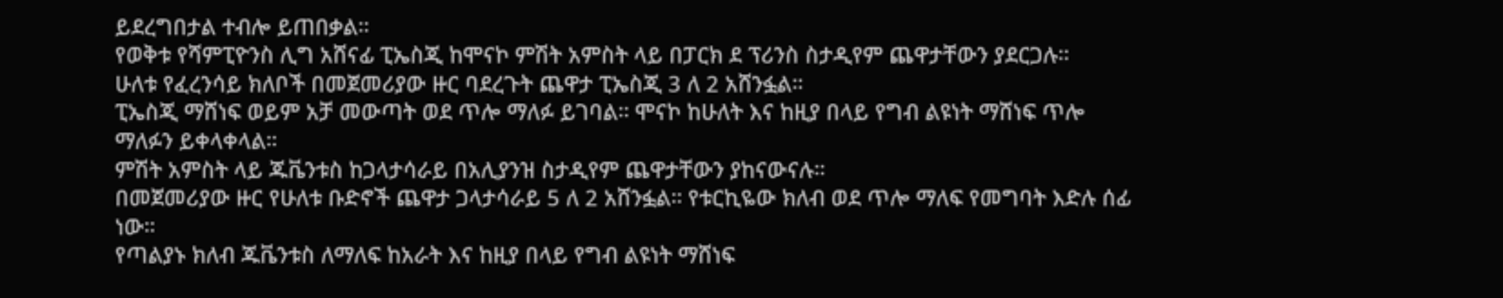ይደረግበታል ተብሎ ይጠበቃል።
የወቅቱ የሻምፒዮንስ ሊግ አሸናፊ ፒኤስጂ ከሞናኮ ምሽት አምስት ላይ በፓርክ ደ ፕሪንስ ስታዲየም ጨዋታቸውን ያደርጋሉ።
ሁለቱ የፈረንሳይ ክለቦች በመጀመሪያው ዙር ባደረጉት ጨዋታ ፒኤስጂ 3 ለ 2 አሸንፏል።
ፒኤስጂ ማሸነፍ ወይም አቻ መውጣት ወደ ጥሎ ማለፉ ይገባል። ሞናኮ ከሁለት እና ከዚያ በላይ የግብ ልዩነት ማሸነፍ ጥሎ ማለፉን ይቀላቀላል።
ምሽት አምስት ላይ ጁቬንቱስ ከጋላታሳራይ በአሊያንዝ ስታዲየም ጨዋታቸውን ያከናውናሉ።
በመጀመሪያው ዙር የሁለቱ ቡድኖች ጨዋታ ጋላታሳራይ 5 ለ 2 አሸንፏል። የቱርኪዬው ክለብ ወደ ጥሎ ማለፍ የመግባት እድሉ ሰፊ ነው።
የጣልያኑ ክለብ ጁቬንቱስ ለማለፍ ከአራት እና ከዚያ በላይ የግብ ልዩነት ማሸነፍ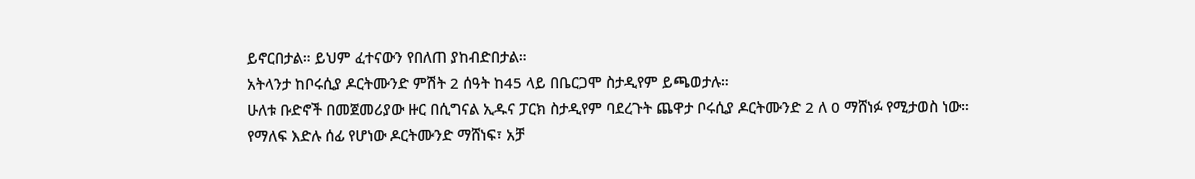ይኖርበታል። ይህም ፈተናውን የበለጠ ያከብድበታል።
አትላንታ ከቦሩሲያ ዶርትሙንድ ምሽት 2 ሰዓት ከ45 ላይ በቤርጋሞ ስታዲየም ይጫወታሉ።
ሁለቱ ቡድኖች በመጀመሪያው ዙር በሲግናል ኢዱና ፓርክ ስታዲየም ባደረጉት ጨዋታ ቦሩሲያ ዶርትሙንድ 2 ለ 0 ማሸነፉ የሚታወስ ነው።
የማለፍ እድሉ ሰፊ የሆነው ዶርትሙንድ ማሸነፍ፣ አቻ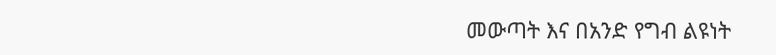መውጣት እና በአንድ የግብ ልዩነት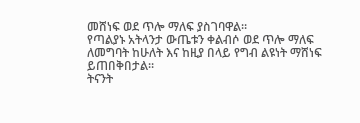መሸነፍ ወደ ጥሎ ማለፍ ያስገባዋል።
የጣልያኑ አትላንታ ውጤቱን ቀልብሶ ወደ ጥሎ ማለፍ ለመግባት ከሁለት እና ከዚያ በላይ የግብ ልዩነት ማሸነፍ ይጠበቅበታል።
ትናንት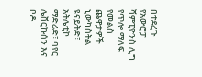በተደረጉ የአውሮፓ ሻምፒዮንስ ሊግ የጥሎ ማለፍ የመልስ ጨዋታዎች ኒውካስትል ዩናይትድ፣ አትሌቲኮ ማድሪድ፣ ባየር ሌቨርኩሰን እና ቦዶ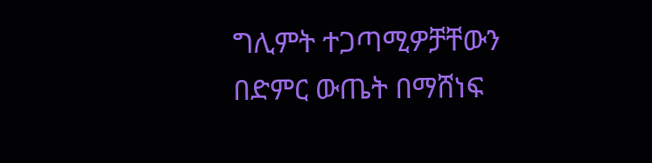ግሊምት ተጋጣሚዎቻቸውን በድምር ውጤት በማሸነፍ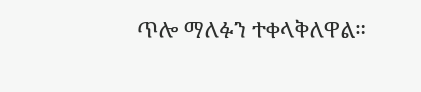ጥሎ ማለፉን ተቀላቅለዋል።